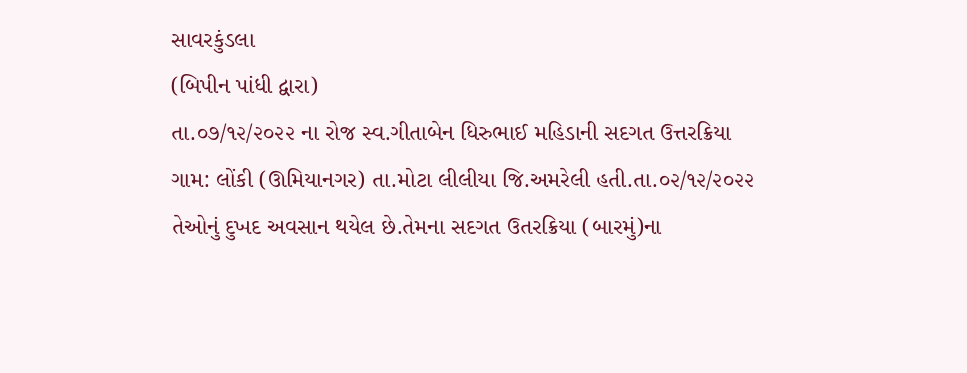સાવરકુંડલા
(બિપીન પાંધી દ્વારા)
તા.૦૭/૧૨/૨૦૨૨ ના રોજ સ્વ.ગીતાબેન ધિરુભાઈ મહિડાની સદગત ઉત્તરક્રિયા ગામ: લોંકી (ઊમિયાનગર) તા.મોટા લીલીયા જિ.અમરેલી હતી.તા.૦૨/૧૨/૨૦૨૨ તેઓનું દુખદ અવસાન થયેલ છે.તેમના સદગત ઉતરક્રિયા (બારમું)ના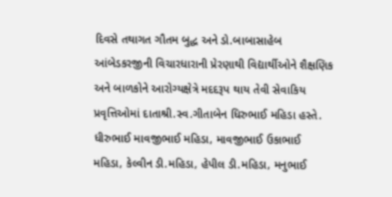દિવસે તથાગત ગૌતમ બુદ્ધ અને ડો.બાબાસાહેબ આંબેડકરજીની વિચારધારાની પ્રેરણાથી વિદ્યાર્થીઓને શૈક્ષણિક અને બાળકોને આરોગ્યક્ષેત્રે મદદરૂપ થાય તેવી સેવાકિય પ્રવૃત્તિઓમાં દાતાશ્રી.સ્વ.ગીતાબેન ધિરુભાઈ મહિડા હસ્તે. ધીરુભાઈ માવજીભાઈ મહિડા, માવજીભાઈ ઉકાભાઈ મહિડા, કેલ્વીન ડી.મહિડા, હેપીલ ડી.મહિડા, મનુભાઈ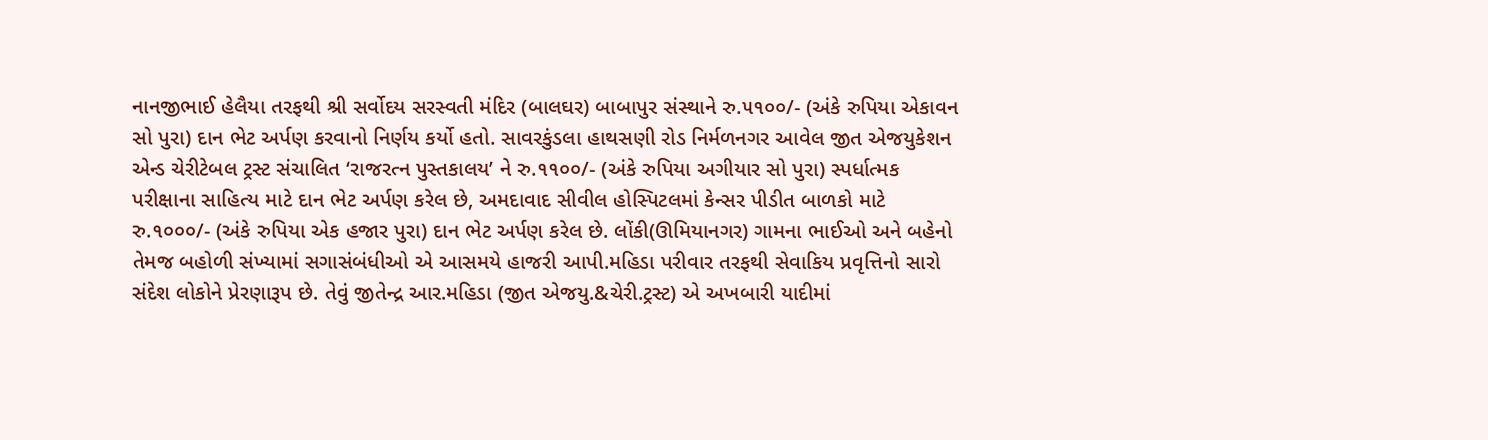નાનજીભાઈ હેલૈયા તરફથી શ્રી સર્વોદય સરસ્વતી મંદિર (બાલઘર) બાબાપુર સંસ્થાને રુ.૫૧૦૦/- (અંકે રુપિયા એકાવન સો પુરા) દાન ભેટ અર્પણ કરવાનો નિર્ણય કર્યો હતો. સાવરકુંડલા હાથસણી રોડ નિર્મળનગર આવેલ જીત એજયુકેશન એન્ડ ચેરીટેબલ ટ્રસ્ટ સંચાલિત ‘રાજરત્ન પુસ્તકાલય’ ને રુ.૧૧૦૦/- (અંકે રુપિયા અગીયાર સો પુરા) સ્પર્ધાત્મક પરીક્ષાના સાહિત્ય માટે દાન ભેટ અર્પણ કરેલ છે, અમદાવાદ સીવીલ હોસ્પિટલમાં કેન્સર પીડીત બાળકો માટે રુ.૧૦૦૦/- (અંકે રુપિયા એક હજાર પુરા) દાન ભેટ અર્પણ કરેલ છે. લોંકી(ઊમિયાનગર) ગામના ભાઈઓ અને બહેનો તેમજ બહોળી સંખ્યામાં સગાસંબંધીઓ એ આસમયે હાજરી આપી.મહિડા પરીવાર તરફથી સેવાકિય પ્રવૃત્તિનો સારો સંદેશ લોકોને પ્રેરણારૂપ છે. તેવું જીતેન્દ્ર આર.મહિડા (જીત એજયુ.&ચેરી.ટ્રસ્ટ) એ અખબારી યાદીમાં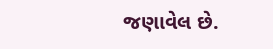જણાવેલ છે.